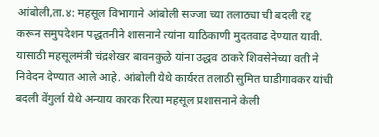आंबोली,ता.४: महसूल विभागाने आंबोली सज्जा च्या तलाठ्या ची बदली रद्द करून समुपदेशन पद्धतनीने शासनाने त्यांना याठिकाणी मुदतवाढ देण्यात यावी. यासाठी महसूलमंत्री चंद्रशेखर बावनकुळे यांना उद्धव ठाकरे शिवसेनेच्या वती ने निवेदन देण्यात आले आहे. आंबोली येथे कार्यरत तलाठी सुमित घाडीगावकर यांची बदली वेंगुर्ला येथे अन्याय कारक रित्या महसूल प्रशासनाने केली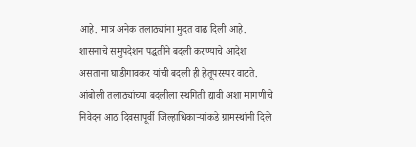आहे. मात्र अनेक तलाठ्यांना मुदत वाढ दिली आहे. शासनाचे समुपदेशन पद्धतीने बदली करण्याचे आदेश असताना घाडीगावकर यांची बदली ही हेतूपरस्पर वाटते. आंबोली तलाठ्यांच्या बदलीला स्थगिती द्यावी अशा मागणीचे निवेदन आठ दिवसापूर्वी जिल्हाधिकाऱ्यांकडे ग्रामस्थांनी दिले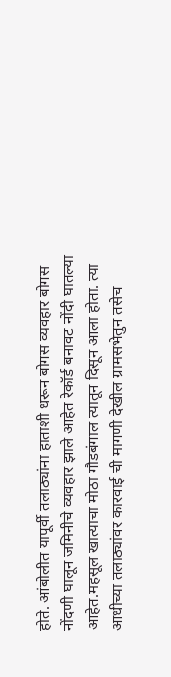होते. आंबोलीत यापूर्वी तलाठ्यांना हाताशी धरून बोगस व्यवहार बोगस नोंदणी घालून जमिनीचे व्यवहार झाले आहेत रेकॉर्ड बनावट नोंदी घातल्या आहेत.महसूल खात्याचा मोठा गौडबंगाल त्यातून दिसून आला होता. त्या आधीच्या तलाठ्यांवर कारवाई ची मागणी देखील ग्रामसभेतुन तसेच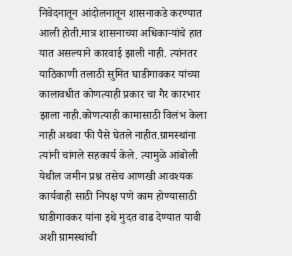निवेदनातून आंदोलनातून शासनाकडे करण्यात आली होती.मात्र शासनाच्या अधिकाऱ्यांचे हात यात असल्याने कारवाई झाली नाही. त्यांनतर याठिकाणी तलाठी सुमित घाडीगावकर यांच्या कालावधीत कोणत्याही प्रकार चा गैर कारभार झाला नाही.कोणत्याही कामासाठी विलंभ केला नाही अथवा फी पैसे घेतले नाहीत.ग्रामस्थांना त्यांनी चांगले सहकार्य केले. त्यामुळे आंबोली येथील जमीन प्रश्न तसेच आणखी आवश्यक कार्यवाही साठी निपक्ष पणे काम होण्यासाठी घाडीगावकर यांना इथे मुदत वाढ देण्यात यावी अशी ग्रामस्थांची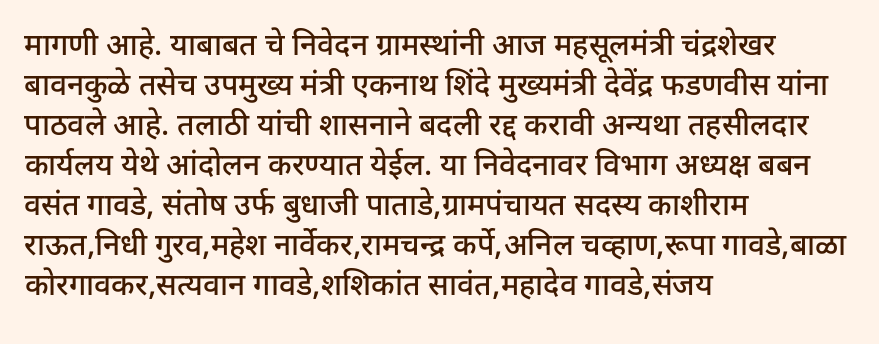मागणी आहे. याबाबत चे निवेदन ग्रामस्थांनी आज महसूलमंत्री चंद्रशेखर बावनकुळे तसेच उपमुख्य मंत्री एकनाथ शिंदे मुख्यमंत्री देवेंद्र फडणवीस यांना पाठवले आहे. तलाठी यांची शासनाने बदली रद्द करावी अन्यथा तहसीलदार कार्यलय येथे आंदोलन करण्यात येईल. या निवेदनावर विभाग अध्यक्ष बबन वसंत गावडे, संतोष उर्फ बुधाजी पाताडे,ग्रामपंचायत सदस्य काशीराम राऊत,निधी गुरव,महेश नार्वेकर,रामचन्द्र कर्पे,अनिल चव्हाण,रूपा गावडे,बाळा कोरगावकर,सत्यवान गावडे,शशिकांत सावंत,महादेव गावडे,संजय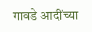गावडे आदींच्या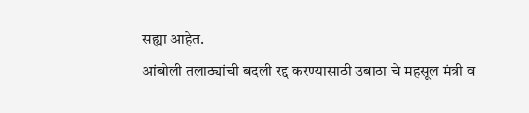सह्या आहेत.
आंबोली तलाठ्यांची बदली रद्द करण्यासाठी उबाठा चे महसूल मंत्री व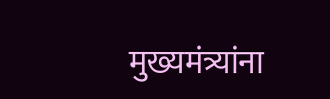मुख्यमंत्र्यांना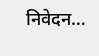निवेदन…